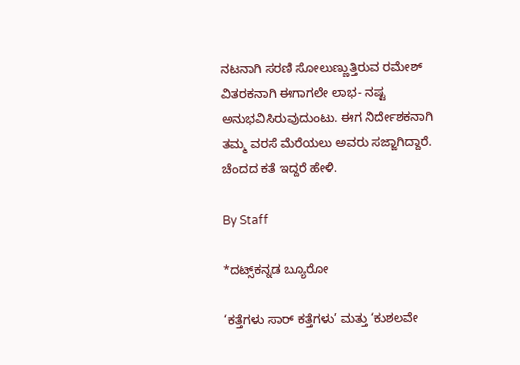ನಟನಾಗಿ ಸರಣಿ ಸೋಲುಣ್ಣುತ್ತಿರುವ ರಮೇಶ್‌ ವಿತರಕನಾಗಿ ಈಗಾಗಲೇ ಲಾಭ- ನಷ್ಟ ಅನುಭವಿಸಿರುವುದುಂಟು. ಈಗ ನಿರ್ದೇಶಕನಾಗಿ ತಮ್ಮ ವರಸೆ ಮೆರೆಯಲು ಅವರು ಸಜ್ಜಾಗಿದ್ದಾರೆ. ಚೆಂದದ ಕತೆ ಇದ್ದರೆ ಹೇಳಿ.

By Staff

*ದಟ್ಸ್‌ಕನ್ನಡ ಬ್ಯೂರೋ

‘ಕತ್ತೆಗಳು ಸಾರ್‌ ಕತ್ತೆಗಳು’ ಮತ್ತು ‘ಕುಶಲವೇ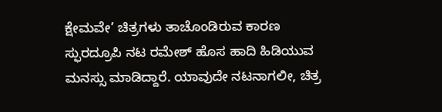ಕ್ಷೇಮವೇ’ ಚಿತ್ರಗಳು ತಾಚೊಂಡಿರುವ ಕಾರಣ ಸ್ಫುರದ್ರೂಪಿ ನಟ ರಮೇಶ್‌ ಹೊಸ ಹಾದಿ ಹಿಡಿಯುವ ಮನಸ್ಸು ಮಾಡಿದ್ದಾರೆ. ಯಾವುದೇ ನಟನಾಗಲೀ, ಚಿತ್ರ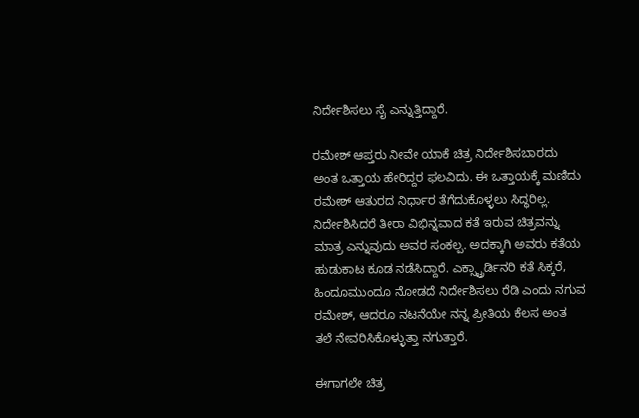ನಿರ್ದೇಶಿಸಲು ಸೈ ಎನ್ನುತ್ತಿದ್ದಾರೆ.

ರಮೇಶ್‌ ಆಪ್ತರು ನೀವೇ ಯಾಕೆ ಚಿತ್ರ ನಿರ್ದೇಶಿಸಬಾರದು ಅಂತ ಒತ್ತಾಯ ಹೇರಿದ್ದರ ಫಲವಿದು. ಈ ಒತ್ತಾಯಕ್ಕೆ ಮಣಿದು ರಮೇಶ್‌ ಆತುರದ ನಿರ್ಧಾರ ತೆಗೆದುಕೊಳ್ಳಲು ಸಿದ್ಧರಿಲ್ಲ. ನಿರ್ದೇಶಿಸಿದರೆ ತೀರಾ ವಿಭಿನ್ನವಾದ ಕತೆ ಇರುವ ಚಿತ್ರವನ್ನು ಮಾತ್ರ ಎನ್ನುವುದು ಅವರ ಸಂಕಲ್ಪ. ಅದಕ್ಕಾಗಿ ಅವರು ಕತೆಯ ಹುಡುಕಾಟ ಕೂಡ ನಡೆಸಿದ್ದಾರೆ. ಎಕ್ಸ್ಟ್ರಾರ್ಡಿನರಿ ಕತೆ ಸಿಕ್ಕರೆ, ಹಿಂದೂಮುಂದೂ ನೋಡದೆ ನಿರ್ದೇಶಿಸಲು ರೆಡಿ ಎಂದು ನಗುವ ರಮೇಶ್‌, ಆದರೂ ನಟನೆಯೇ ನನ್ನ ಪ್ರೀತಿಯ ಕೆಲಸ ಅಂತ ತಲೆ ನೇವರಿಸಿಕೊಳ್ಳುತ್ತಾ ನಗುತ್ತಾರೆ.

ಈಗಾಗಲೇ ಚಿತ್ರ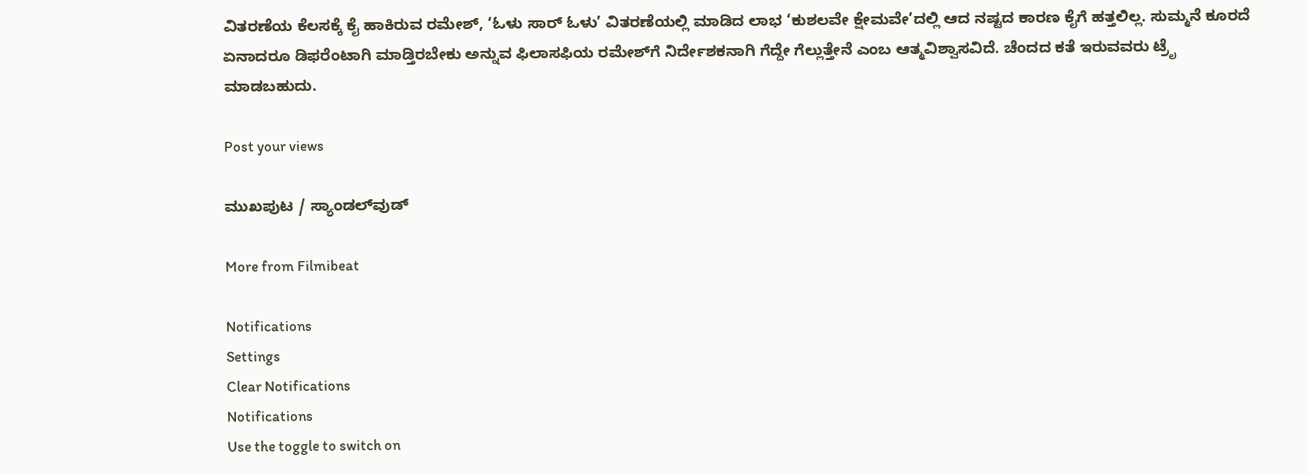ವಿತರಣೆಯ ಕೆಲಸಕ್ಕೆ ಕೈ ಹಾಕಿರುವ ರಮೇಶ್‌, ‘ಓಳು ಸಾರ್‌ ಓಳು’ ವಿತರಣೆಯಲ್ಲಿ ಮಾಡಿದ ಲಾಭ ‘ಕುಶಲವೇ ಕ್ಷೇಮವೇ’ದಲ್ಲಿ ಆದ ನಷ್ಟದ ಕಾರಣ ಕೈಗೆ ಹತ್ತಲಿಲ್ಲ. ಸುಮ್ಮನೆ ಕೂರದೆ ಏನಾದರೂ ಡಿಫರೆಂಟಾಗಿ ಮಾಡ್ತಿರಬೇಕು ಅನ್ನುವ ಫಿಲಾಸಫಿಯ ರಮೇಶ್‌ಗೆ ನಿರ್ದೇಶಕನಾಗಿ ಗೆದ್ದೇ ಗೆಲ್ಲುತ್ತೇನೆ ಎಂಬ ಆತ್ಮವಿಶ್ವಾಸವಿದೆ. ಚೆಂದದ ಕತೆ ಇರುವವರು ಟ್ರೆೃ ಮಾಡಬಹುದು.

Post your views

ಮುಖಪುಟ / ಸ್ಯಾಂಡಲ್‌ವುಡ್‌

More from Filmibeat

Notifications
Settings
Clear Notifications
Notifications
Use the toggle to switch on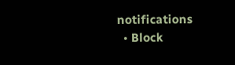notifications
  • Block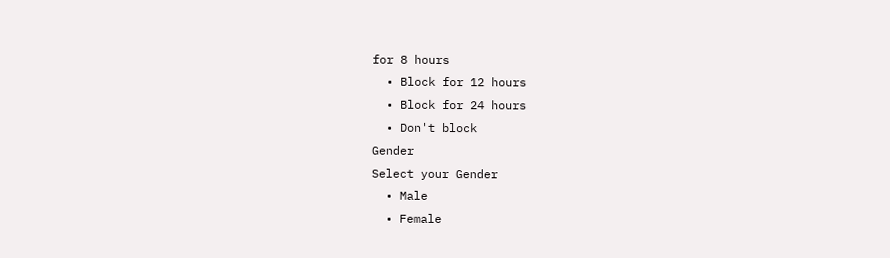for 8 hours
  • Block for 12 hours
  • Block for 24 hours
  • Don't block
Gender
Select your Gender
  • Male
  • Female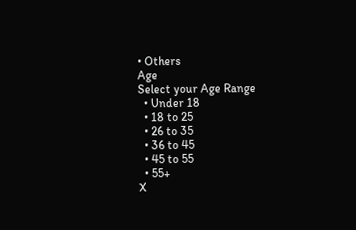• Others
Age
Select your Age Range
  • Under 18
  • 18 to 25
  • 26 to 35
  • 36 to 45
  • 45 to 55
  • 55+
X